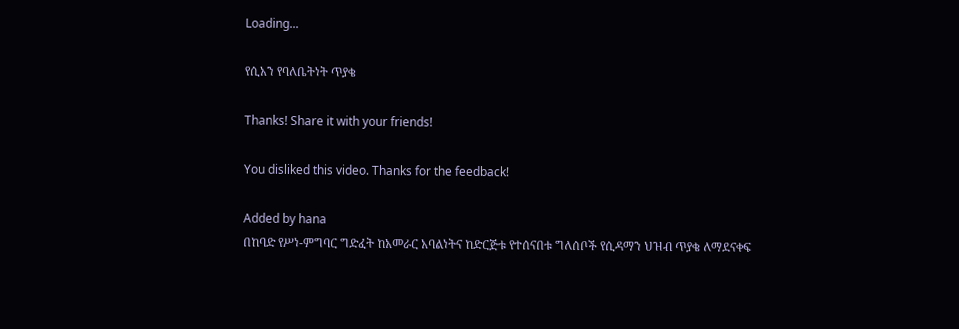Loading...

የሲአን የባለቤትነት ጥያቄ

Thanks! Share it with your friends!

You disliked this video. Thanks for the feedback!

Added by hana
በከባድ የሥነ-ምግባር ግድፈት ከአመራር አባልነትና ከድርጅቱ የተሰናበቱ ግለሰቦች የሲዳማን ህዝብ ጥያቄ ለማደናቀፍ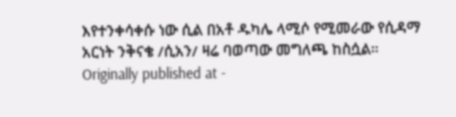እየተንቀሳቀሱ ነው ሲል በአቶ ዱካሌ ላሚሶ የሚመራው የሲዳማ አርነት ንቅናቄ /ሲአን/ ዛሬ ባወጣው መግለጫ ከስሷል።
Originally published at -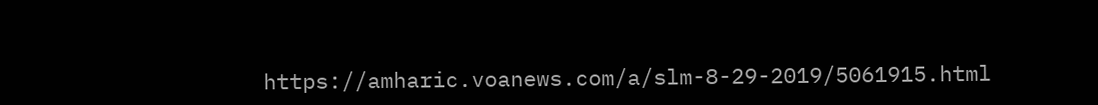https://amharic.voanews.com/a/slm-8-29-2019/5061915.html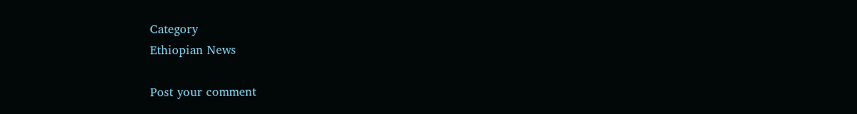Category
Ethiopian News

Post your comment